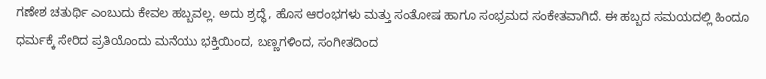ಗಣೇಶ ಚತುರ್ಥಿ ಎಂಬುದು ಕೇವಲ ಹಬ್ಬವಲ್ಲ. ಅದು ಶ್ರದ್ಧೆ, ಹೊಸ ಆರಂಭಗಳು ಮತ್ತು ಸಂತೋಷ ಹಾಗೂ ಸಂಭ್ರಮದ ಸಂಕೇತವಾಗಿದೆ. ಈ ಹಬ್ಬದ ಸಮಯದಲ್ಲಿ ಹಿಂದೂ ಧರ್ಮಕ್ಕೆ ಸೇರಿದ ಪ್ರತಿಯೊಂದು ಮನೆಯು ಭಕ್ತಿಯಿಂದ, ಬಣ್ಣಗಳಿಂದ, ಸಂಗೀತದಿಂದ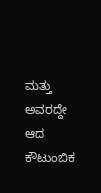ಮತ್ತು ಅವರದ್ದೇ ಆದ ಕೌಟುಂಬಿಕ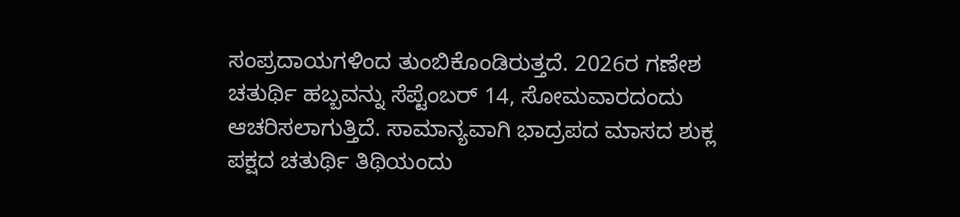ಸಂಪ್ರದಾಯಗಳಿಂದ ತುಂಬಿಕೊಂಡಿರುತ್ತದೆ. 2026ರ ಗಣೇಶ ಚತುರ್ಥಿ ಹಬ್ಬವನ್ನು ಸೆಪ್ಟೆಂಬರ್ 14, ಸೋಮವಾರದಂದು ಆಚರಿಸಲಾಗುತ್ತಿದೆ. ಸಾಮಾನ್ಯವಾಗಿ ಭಾದ್ರಪದ ಮಾಸದ ಶುಕ್ಲ ಪಕ್ಷದ ಚತುರ್ಥಿ ತಿಥಿಯಂದು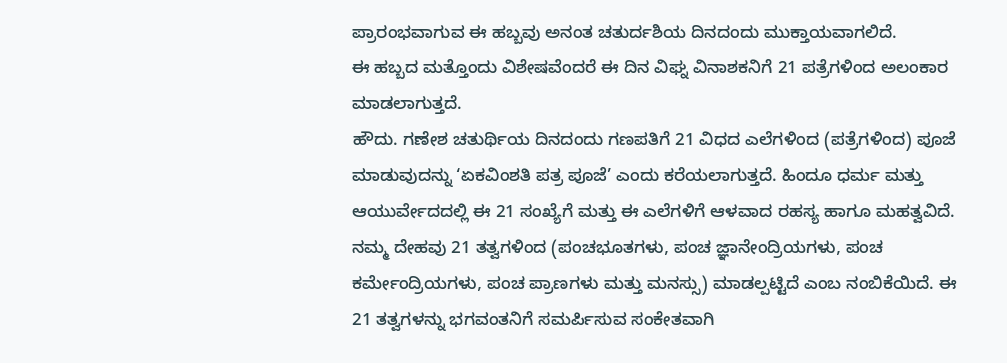ಪ್ರಾರಂಭವಾಗುವ ಈ ಹಬ್ಬವು ಅನಂತ ಚತುರ್ದಶಿಯ ದಿನದಂದು ಮುಕ್ತಾಯವಾಗಲಿದೆ.
ಈ ಹಬ್ಬದ ಮತ್ತೊಂದು ವಿಶೇಷವೆಂದರೆ ಈ ದಿನ ವಿಘ್ನ ವಿನಾಶಕನಿಗೆ 21 ಪತ್ರೆಗಳಿಂದ ಅಲಂಕಾರ ಮಾಡಲಾಗುತ್ತದೆ.
ಹೌದು. ಗಣೇಶ ಚತುರ್ಥಿಯ ದಿನದಂದು ಗಣಪತಿಗೆ 21 ವಿಧದ ಎಲೆಗಳಿಂದ (ಪತ್ರೆಗಳಿಂದ) ಪೂಜೆ ಮಾಡುವುದನ್ನು ‘ಏಕವಿಂಶತಿ ಪತ್ರ ಪೂಜೆ’ ಎಂದು ಕರೆಯಲಾಗುತ್ತದೆ. ಹಿಂದೂ ಧರ್ಮ ಮತ್ತು ಆಯುರ್ವೇದದಲ್ಲಿ ಈ 21 ಸಂಖ್ಯೆಗೆ ಮತ್ತು ಈ ಎಲೆಗಳಿಗೆ ಆಳವಾದ ರಹಸ್ಯ ಹಾಗೂ ಮಹತ್ವವಿದೆ.
ನಮ್ಮ ದೇಹವು 21 ತತ್ವಗಳಿಂದ (ಪಂಚಭೂತಗಳು, ಪಂಚ ಜ್ಞಾನೇಂದ್ರಿಯಗಳು, ಪಂಚ ಕರ್ಮೇಂದ್ರಿಯಗಳು, ಪಂಚ ಪ್ರಾಣಗಳು ಮತ್ತು ಮನಸ್ಸು) ಮಾಡಲ್ಪಟ್ಟಿದೆ ಎಂಬ ನಂಬಿಕೆಯಿದೆ. ಈ 21 ತತ್ವಗಳನ್ನು ಭಗವಂತನಿಗೆ ಸಮರ್ಪಿಸುವ ಸಂಕೇತವಾಗಿ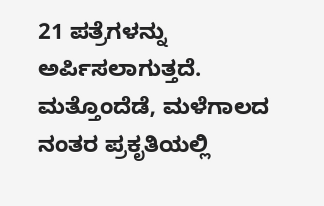21 ಪತ್ರೆಗಳನ್ನು ಅರ್ಪಿಸಲಾಗುತ್ತದೆ. ಮತ್ತೊಂದೆಡೆ, ಮಳೆಗಾಲದ ನಂತರ ಪ್ರಕೃತಿಯಲ್ಲಿ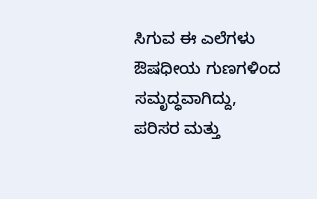ಸಿಗುವ ಈ ಎಲೆಗಳು ಔಷಧೀಯ ಗುಣಗಳಿಂದ ಸಮೃದ್ಧವಾಗಿದ್ದು, ಪರಿಸರ ಮತ್ತು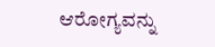ಆರೋಗ್ಯವನ್ನು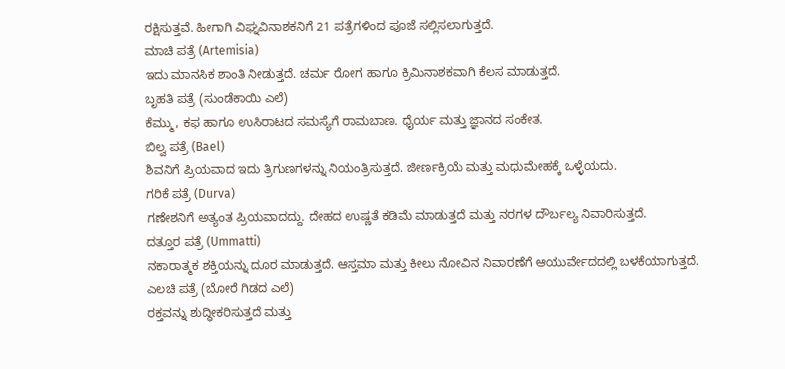ರಕ್ಷಿಸುತ್ತವೆ. ಹೀಗಾಗಿ ವಿಘ್ನವಿನಾಶಕನಿಗೆ 21 ಪತ್ರೆಗಳಿಂದ ಪೂಜೆ ಸಲ್ಲಿಸಲಾಗುತ್ತದೆ.
ಮಾಚಿ ಪತ್ರೆ (Artemisia)
ಇದು ಮಾನಸಿಕ ಶಾಂತಿ ನೀಡುತ್ತದೆ. ಚರ್ಮ ರೋಗ ಹಾಗೂ ಕ್ರಿಮಿನಾಶಕವಾಗಿ ಕೆಲಸ ಮಾಡುತ್ತದೆ.
ಬೃಹತಿ ಪತ್ರೆ (ಸುಂಡೆಕಾಯಿ ಎಲೆ)
ಕೆಮ್ಮು, ಕಫ ಹಾಗೂ ಉಸಿರಾಟದ ಸಮಸ್ಯೆಗೆ ರಾಮಬಾಣ. ಧೈರ್ಯ ಮತ್ತು ಜ್ಞಾನದ ಸಂಕೇತ.
ಬಿಲ್ವ ಪತ್ರೆ (Bael)
ಶಿವನಿಗೆ ಪ್ರಿಯವಾದ ಇದು ತ್ರಿಗುಣಗಳನ್ನು ನಿಯಂತ್ರಿಸುತ್ತದೆ. ಜೀರ್ಣಕ್ರಿಯೆ ಮತ್ತು ಮಧುಮೇಹಕ್ಕೆ ಒಳ್ಳೆಯದು.
ಗರಿಕೆ ಪತ್ರೆ (Durva)
ಗಣೇಶನಿಗೆ ಅತ್ಯಂತ ಪ್ರಿಯವಾದದ್ದು. ದೇಹದ ಉಷ್ಣತೆ ಕಡಿಮೆ ಮಾಡುತ್ತದೆ ಮತ್ತು ನರಗಳ ದೌರ್ಬಲ್ಯ ನಿವಾರಿಸುತ್ತದೆ.
ದತ್ತೂರ ಪತ್ರೆ (Ummatti)
ನಕಾರಾತ್ಮಕ ಶಕ್ತಿಯನ್ನು ದೂರ ಮಾಡುತ್ತದೆ. ಆಸ್ತಮಾ ಮತ್ತು ಕೀಲು ನೋವಿನ ನಿವಾರಣೆಗೆ ಆಯುರ್ವೇದದಲ್ಲಿ ಬಳಕೆಯಾಗುತ್ತದೆ.
ಎಲಚಿ ಪತ್ರೆ (ಬೋರೆ ಗಿಡದ ಎಲೆ)
ರಕ್ತವನ್ನು ಶುದ್ಧೀಕರಿಸುತ್ತದೆ ಮತ್ತು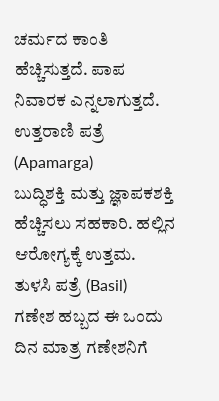ಚರ್ಮದ ಕಾಂತಿ ಹೆಚ್ಚಿಸುತ್ತದೆ. ಪಾಪ ನಿವಾರಕ ಎನ್ನಲಾಗುತ್ತದೆ.
ಉತ್ತರಾಣಿ ಪತ್ರೆ (Apamarga)
ಬುದ್ಧಿಶಕ್ತಿ ಮತ್ತು ಜ್ಞಾಪಕಶಕ್ತಿ ಹೆಚ್ಚಿಸಲು ಸಹಕಾರಿ. ಹಲ್ಲಿನ ಆರೋಗ್ಯಕ್ಕೆ ಉತ್ತಮ.
ತುಳಸಿ ಪತ್ರೆ (Basil)
ಗಣೇಶ ಹಬ್ಬದ ಈ ಒಂದು ದಿನ ಮಾತ್ರ ಗಣೇಶನಿಗೆ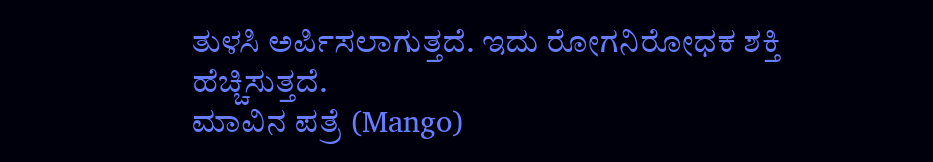ತುಳಸಿ ಅರ್ಪಿಸಲಾಗುತ್ತದೆ. ಇದು ರೋಗನಿರೋಧಕ ಶಕ್ತಿ ಹೆಚ್ಚಿಸುತ್ತದೆ.
ಮಾವಿನ ಪತ್ರೆ (Mango)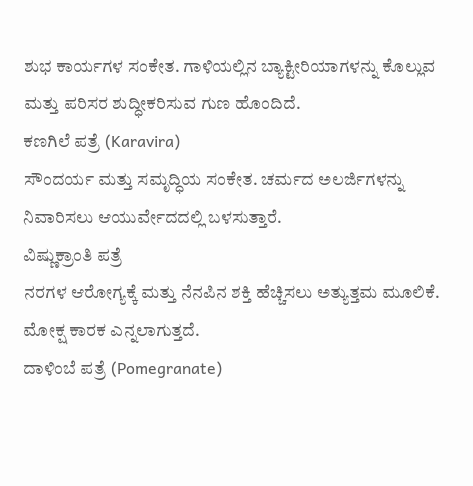ಶುಭ ಕಾರ್ಯಗಳ ಸಂಕೇತ. ಗಾಳಿಯಲ್ಲಿನ ಬ್ಯಾಕ್ಟೀರಿಯಾಗಳನ್ನು ಕೊಲ್ಲುವ ಮತ್ತು ಪರಿಸರ ಶುದ್ಧೀಕರಿಸುವ ಗುಣ ಹೊಂದಿದೆ.
ಕಣಗಿಲೆ ಪತ್ರೆ (Karavira)
ಸೌಂದರ್ಯ ಮತ್ತು ಸಮೃದ್ಧಿಯ ಸಂಕೇತ. ಚರ್ಮದ ಅಲರ್ಜಿಗಳನ್ನು ನಿವಾರಿಸಲು ಆಯುರ್ವೇದದಲ್ಲಿ ಬಳಸುತ್ತಾರೆ.
ವಿಷ್ಣುಕ್ರಾಂತಿ ಪತ್ರೆ
ನರಗಳ ಆರೋಗ್ಯಕ್ಕೆ ಮತ್ತು ನೆನಪಿನ ಶಕ್ತಿ ಹೆಚ್ಚಿಸಲು ಅತ್ಯುತ್ತಮ ಮೂಲಿಕೆ. ಮೋಕ್ಷ ಕಾರಕ ಎನ್ನಲಾಗುತ್ತದೆ.
ದಾಳಿಂಬೆ ಪತ್ರೆ (Pomegranate)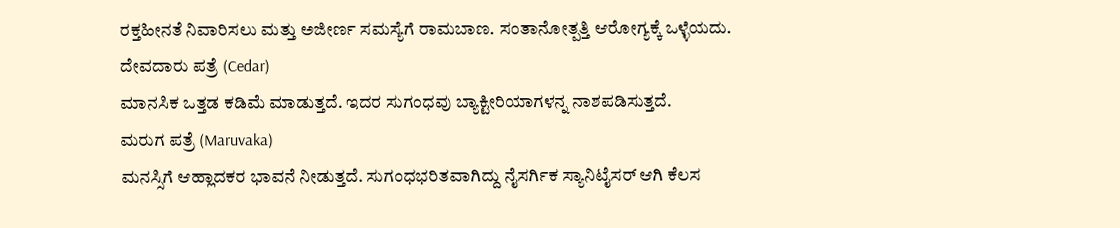ರಕ್ತಹೀನತೆ ನಿವಾರಿಸಲು ಮತ್ತು ಅಜೀರ್ಣ ಸಮಸ್ಯೆಗೆ ರಾಮಬಾಣ. ಸಂತಾನೋತ್ಪತ್ತಿ ಆರೋಗ್ಯಕ್ಕೆ ಒಳ್ಳೆಯದು.
ದೇವದಾರು ಪತ್ರೆ (Cedar)
ಮಾನಸಿಕ ಒತ್ತಡ ಕಡಿಮೆ ಮಾಡುತ್ತದೆ. ಇದರ ಸುಗಂಧವು ಬ್ಯಾಕ್ಟೀರಿಯಾಗಳನ್ನ ನಾಶಪಡಿಸುತ್ತದೆ.
ಮರುಗ ಪತ್ರೆ (Maruvaka)
ಮನಸ್ಸಿಗೆ ಆಹ್ಲಾದಕರ ಭಾವನೆ ನೀಡುತ್ತದೆ. ಸುಗಂಧಭರಿತವಾಗಿದ್ದು ನೈಸರ್ಗಿಕ ಸ್ಯಾನಿಟೈಸರ್ ಆಗಿ ಕೆಲಸ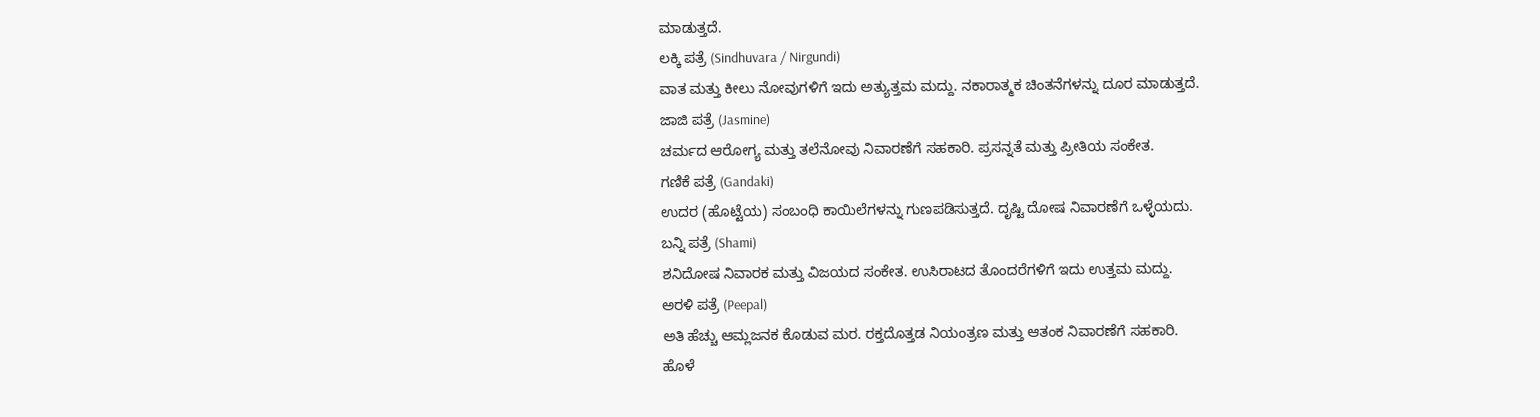ಮಾಡುತ್ತದೆ.
ಲಕ್ಕಿ ಪತ್ರೆ (Sindhuvara / Nirgundi)
ವಾತ ಮತ್ತು ಕೀಲು ನೋವುಗಳಿಗೆ ಇದು ಅತ್ಯುತ್ತಮ ಮದ್ದು. ನಕಾರಾತ್ಮಕ ಚಿಂತನೆಗಳನ್ನು ದೂರ ಮಾಡುತ್ತದೆ.
ಜಾಜಿ ಪತ್ರೆ (Jasmine)
ಚರ್ಮದ ಆರೋಗ್ಯ ಮತ್ತು ತಲೆನೋವು ನಿವಾರಣೆಗೆ ಸಹಕಾರಿ. ಪ್ರಸನ್ನತೆ ಮತ್ತು ಪ್ರೀತಿಯ ಸಂಕೇತ.
ಗಣಿಕೆ ಪತ್ರೆ (Gandaki)
ಉದರ (ಹೊಟ್ಟೆಯ) ಸಂಬಂಧಿ ಕಾಯಿಲೆಗಳನ್ನು ಗುಣಪಡಿಸುತ್ತದೆ. ದೃಷ್ಟಿ ದೋಷ ನಿವಾರಣೆಗೆ ಒಳ್ಳೆಯದು.
ಬನ್ನಿ ಪತ್ರೆ (Shami)
ಶನಿದೋಷ ನಿವಾರಕ ಮತ್ತು ವಿಜಯದ ಸಂಕೇತ. ಉಸಿರಾಟದ ತೊಂದರೆಗಳಿಗೆ ಇದು ಉತ್ತಮ ಮದ್ದು.
ಅರಳಿ ಪತ್ರೆ (Peepal)
ಅತಿ ಹೆಚ್ಚು ಆಮ್ಲಜನಕ ಕೊಡುವ ಮರ. ರಕ್ತದೊತ್ತಡ ನಿಯಂತ್ರಣ ಮತ್ತು ಆತಂಕ ನಿವಾರಣೆಗೆ ಸಹಕಾರಿ.
ಹೊಳೆ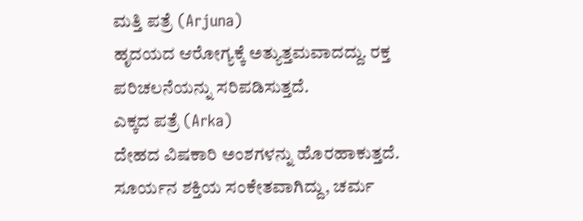ಮತ್ತಿ ಪತ್ರೆ (Arjuna)
ಹೃದಯದ ಆರೋಗ್ಯಕ್ಕೆ ಅತ್ಯುತ್ತಮವಾದದ್ದು. ರಕ್ತ ಪರಿಚಲನೆಯನ್ನು ಸರಿಪಡಿಸುತ್ತದೆ.
ಎಕ್ಕದ ಪತ್ರೆ (Arka)
ದೇಹದ ವಿಷಕಾರಿ ಅಂಶಗಳನ್ನು ಹೊರಹಾಕುತ್ತದೆ. ಸೂರ್ಯನ ಶಕ್ತಿಯ ಸಂಕೇತವಾಗಿದ್ದು, ಚರ್ಮ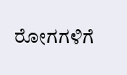ರೋಗಗಳಿಗೆ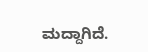ಮದ್ದಾಗಿದೆ.